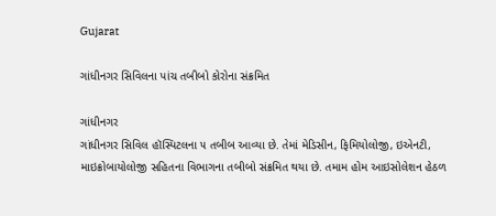Gujarat

ગાંધીનગર સિવિલના પાંચ તબીબો કોરોના સંક્રમિત

ગાંધીનગર
ગાંધીનગર સિવિલ હૉસ્પિટલના ૫ તબીબ આવ્યા છે. તેમાં મેડિસીન, ફિમિયોલોજી, ઇએનટી, માઇક્રોબાયોલોજી સહિતના વિભાગના તબીબો સંક્રમિત થયા છે. તમામ હોમ આઇસોલેશન હેઠળ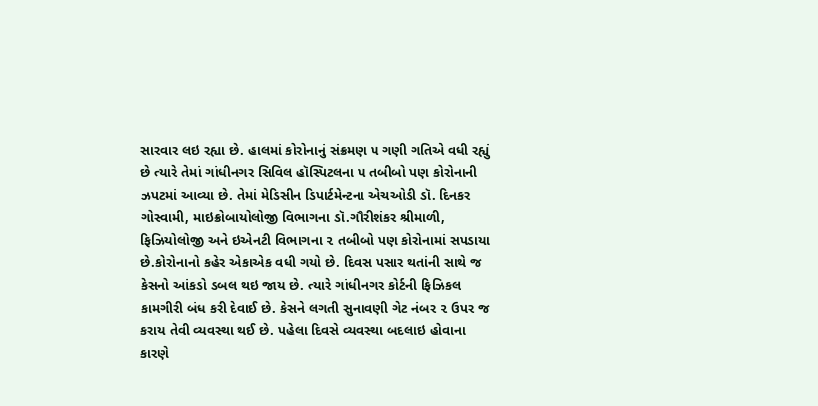સારવાર લઇ રહ્યા છે. હાલમાં કોરોનાનું સંક્રમણ ૫ ગણી ગતિએ વધી રહ્યું છે ત્યારે તેમાં ગાંધીનગર સિવિલ હૉસ્પિટલના ૫ તબીબો પણ કોરોનાની ઝપટમાં આવ્યા છે. તેમાં મેડિસીન ડિપાર્ટમેન્ટના એચઓડી ડૉ. દિનકર ગોસ્વામી, માઇક્રોબાયોલોજી વિભાગના ડૉ.ગૌરીશંકર શ્રીમાળી, ફિઝિયોલોજી અને ઇએનટી વિભાગના ૨ તબીબો પણ કોરોનામાં સપડાયા છે.કોરોનાનો કહેર એકાએક વધી ગયો છે. દિવસ પસાર થતાંની સાથે જ કેસનો આંકડો ડબલ થઇ જાય છે. ત્યારે ગાંધીનગર કોર્ટની ફિઝિકલ કામગીરી બંધ કરી દેવાઈ છે. કેસને લગતી સુનાવણી ગેટ નંબર ૨ ઉપર જ કરાય તેવી વ્યવસ્થા થઈ છે. પહેલા દિવસે વ્યવસ્થા બદલાઇ હોવાના કારણે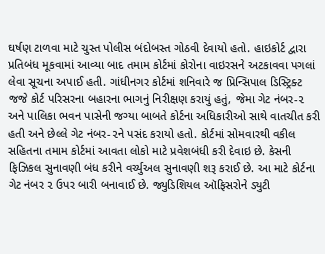ઘર્ષણ ટાળવા માટે ચુસ્ત પોલીસ બંદોબસ્ત ગોઠવી દેવાયો હતો. હાઇકોર્ટ દ્વારા પ્રતિબંધ મૂકવામાં આવ્યા બાદ તમામ કોર્ટમાં કોરોના વાઇરસને અટકાવવા પગલાં લેવા સૂચના અપાઈ હતી. ગાંધીનગર કોર્ટમાં શનિવારે જ પ્રિન્સિપાલ ડિસ્ટ્રિક્ટ જજે કોર્ટ પરિસરના બહારના ભાગનું નિરીક્ષણ કરાયું હતું, જેમા ગેટ નંબર-૨ અને પાલિકા ભવન પાસેની જગ્યા બાબતે કોર્ટના અધિકારીઓ સાથે વાતચીત કરી હતી અને છેલ્લે ગેટ નંબર-૨ને પસંદ કરાયો હતો. કોર્ટમાં સોમવારથી વકીલ સહિતના તમામ કોર્ટમાં આવતા લોકો માટે પ્રવેશબંધી કરી દેવાઇ છે. કેસની ફિઝિકલ સુનાવણી બંધ કરીને વર્ચ્યુઅલ સુનાવણી શરૂ કરાઈ છે. આ માટે કોર્ટના ગેટ નંબર ૨ ઉપર બારી બનાવાઈ છે. જ્યુડિશિયલ ઑફિસરોને ડ્યુટી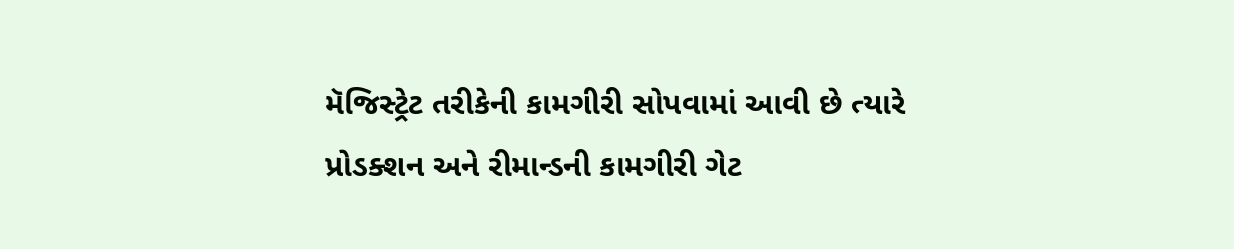મૅજિસ્ટ્રેટ તરીકેની કામગીરી સોપવામાં આવી છે ત્યારે પ્રોડક્શન અને રીમાન્ડની કામગીરી ગેટ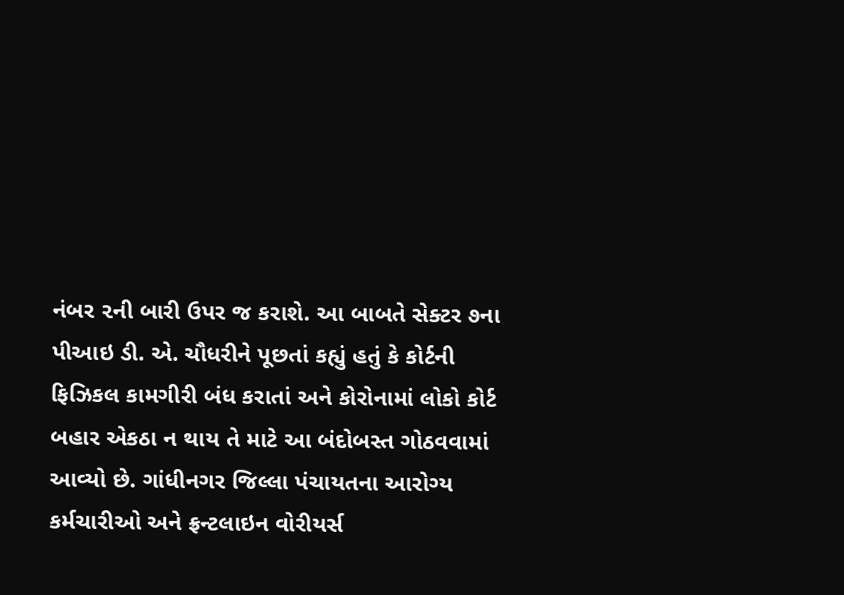નંબર ૨ની બારી ઉપર જ કરાશે. આ બાબતે સેક્ટર ૭ના પીઆઇ ડી. એ. ચૌધરીને પૂછતાં કહ્યું હતું કે કોર્ટની ફિઝિકલ કામગીરી બંધ કરાતાં અને કોરોનામાં લોકો કોર્ટ બહાર એકઠા ન થાય તે માટે આ બંદોબસ્ત ગોઠવવામાં આવ્યો છે. ગાંધીનગર જિલ્લા પંચાયતના આરોગ્ય કર્મચારીઓ અને ફ્રન્ટલાઇન વોરીયર્સ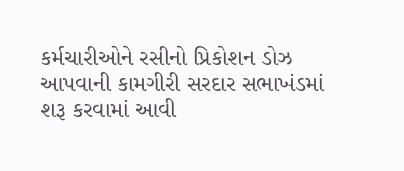કર્મચારીઓને રસીનો પ્રિકોશન ડોઝ આપવાની કામગીરી સરદાર સભાખંડમાં શરૂ કરવામાં આવી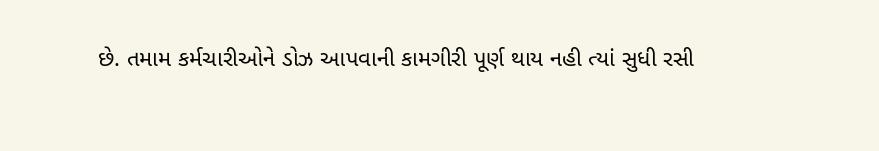છે. તમામ કર્મચારીઓને ડોઝ આપવાની કામગીરી પૂર્ણ થાય નહી ત્યાં સુધી રસી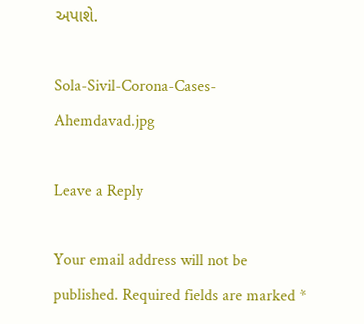અપાશે.

Sola-Sivil-Corona-Cases-Ahemdavad.jpg

Leave a Reply

Your email address will not be published. Required fields are marked *